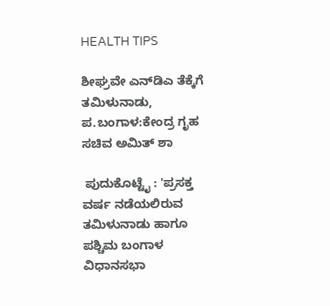HEALTH TIPS

ಶೀಘ್ರವೇ ಎನ್‌ಡಿಎ ತೆಕ್ಕೆಗೆ ತಮಿಳುನಾಡು, ಪ.ಬಂಗಾಳ:ಕೇಂದ್ರ ಗೃಹ ಸಚಿವ ಅಮಿತ್‌ ಶಾ

 ಪುದುಕೊಟ್ಟೈ : 'ಪ್ರಸಕ್ತ ವರ್ಷ ನಡೆಯಲಿರುವ ತಮಿಳುನಾಡು ಹಾಗೂ ಪಶ್ಚಿಮ ಬಂಗಾಳ ವಿಧಾನಸಭಾ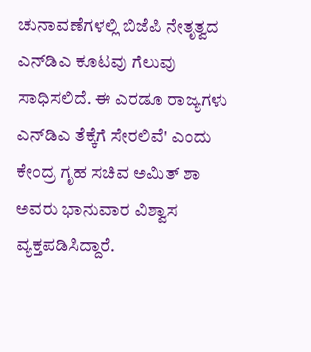ಚುನಾವಣೆಗಳಲ್ಲಿ ಬಿಜೆಪಿ ನೇತೃತ್ವದ ಎನ್‌ಡಿಎ ಕೂಟವು ಗೆಲುವು ಸಾಧಿಸಲಿದೆ. ಈ ಎರಡೂ ರಾಜ್ಯಗಳು ಎನ್‌ಡಿಎ ತೆಕ್ಕೆಗೆ ಸೇರಲಿವೆ' ಎಂದು ಕೇಂದ್ರ ಗೃಹ ಸಚಿವ ಅಮಿತ್‌ ಶಾ ಅವರು ಭಾನುವಾರ ವಿಶ್ವಾಸ ವ್ಯಕ್ತಪಡಿಸಿದ್ದಾರೆ.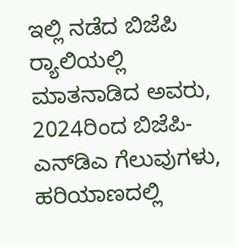ಇಲ್ಲಿ ನಡೆದ ಬಿಜೆಪಿ ರ‍್ಯಾಲಿಯಲ್ಲಿ ಮಾತನಾಡಿದ ಅವರು, 2024ರಿಂದ ಬಿಜೆಪಿ-ಎನ್‌ಡಿಎ ಗೆಲುವುಗಳು, ಹರಿಯಾಣದಲ್ಲಿ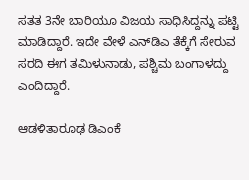ಸತತ 3ನೇ ಬಾರಿಯೂ ವಿಜಯ ಸಾಧಿಸಿದ್ದನ್ನು‌ ಪಟ್ಟಿ ಮಾಡಿದ್ದಾರೆ. ಇದೇ ವೇಳೆ ಎನ್‌ಡಿಎ ತೆಕ್ಕೆಗೆ ಸೇರುವ ಸರದಿ ಈಗ ತಮಿಳುನಾಡು, ಪಶ್ಚಿಮ ಬಂಗಾಳದ್ದು ಎಂದಿದ್ದಾರೆ.

ಆಡಳಿತಾರೂಢ ಡಿಎಂಕೆ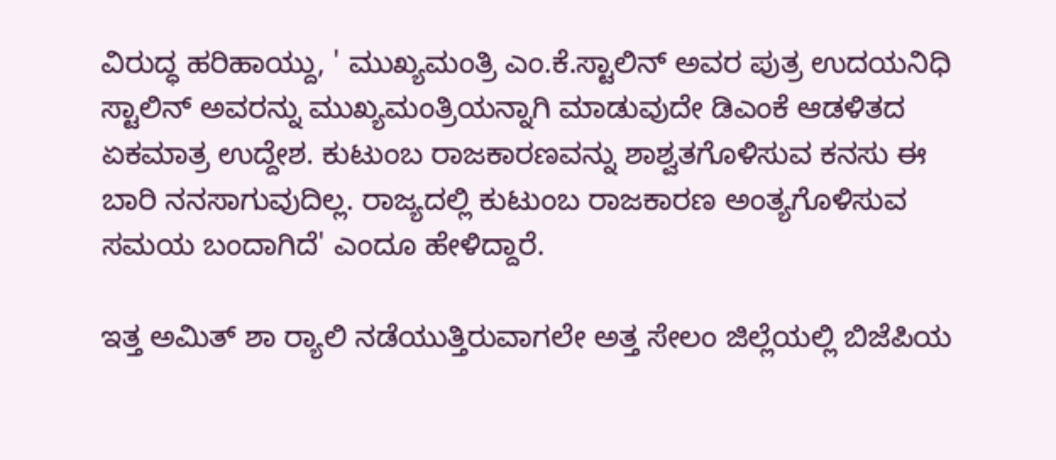ವಿರುದ್ಧ ಹರಿಹಾಯ್ದು, ' ಮುಖ್ಯಮಂತ್ರಿ ಎಂ.ಕೆ.ಸ್ಟಾಲಿನ್‌ ಅವರ ಪುತ್ರ ಉದಯನಿಧಿ ಸ್ಟಾಲಿನ್‌ ಅವರನ್ನು ಮುಖ್ಯಮಂತ್ರಿಯನ್ನಾಗಿ ಮಾಡುವುದೇ ಡಿಎಂಕೆ ಆಡಳಿತದ ಏಕಮಾತ್ರ ಉದ್ದೇಶ. ಕುಟುಂಬ ರಾಜಕಾರಣವನ್ನು ಶಾಶ್ವತಗೊಳಿಸುವ ಕನಸು ಈ ಬಾರಿ ನನಸಾಗುವುದಿಲ್ಲ. ರಾಜ್ಯದಲ್ಲಿ ಕುಟುಂಬ ರಾಜಕಾರಣ ಅಂತ್ಯಗೊಳಿಸುವ ಸಮಯ ಬಂದಾಗಿದೆ' ಎಂದೂ ಹೇಳಿದ್ದಾರೆ.

ಇತ್ತ ಅಮಿತ್‌ ಶಾ ರ‍್ಯಾಲಿ ನಡೆಯುತ್ತಿರುವಾಗಲೇ ಅತ್ತ ಸೇಲಂ ಜಿಲ್ಲೆಯಲ್ಲಿ ಬಿಜೆಪಿಯ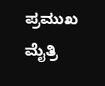ಪ್ರಮುಖ ಮೈತ್ರಿ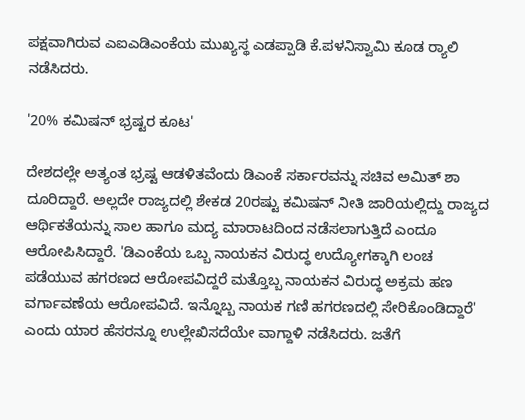ಪಕ್ಷವಾಗಿರುವ ಎಐಎಡಿಎಂಕೆಯ ಮುಖ್ಯಸ್ಥ ಎಡಪ್ಪಾಡಿ ಕೆ.ಪಳನಿಸ್ವಾಮಿ ಕೂಡ ರ್‍ಯಾಲಿ ನಡೆಸಿದರು.

'20% ಕಮಿಷನ್‌ ಭ್ರಷ್ಟರ ಕೂಟ'

ದೇಶದಲ್ಲೇ ಅತ್ಯಂತ ಭ್ರಷ್ಟ ಆಡಳಿತವೆಂದು ಡಿಎಂಕೆ ಸರ್ಕಾರವನ್ನು ಸಚಿವ ಅಮಿತ್‌ ಶಾ ದೂರಿದ್ದಾರೆ. ಅಲ್ಲದೇ ರಾಜ್ಯದಲ್ಲಿ ಶೇಕಡ 20ರಷ್ಟು ಕಮಿಷನ್‌ ನೀತಿ ಜಾರಿಯಲ್ಲಿದ್ದು ರಾಜ್ಯದ ಆರ್ಥಿಕತೆಯನ್ನು ಸಾಲ ಹಾಗೂ ಮದ್ಯ ಮಾರಾಟದಿಂದ ನಡೆಸಲಾಗುತ್ತಿದೆ ಎಂದೂ ಆರೋಪಿಸಿದ್ದಾರೆ. 'ಡಿಎಂಕೆಯ ಒಬ್ಬ ನಾಯಕನ ವಿರುದ್ಧ ಉದ್ಯೋಗಕ್ಕಾಗಿ ಲಂಚ ಪಡೆಯುವ ಹಗರಣದ ಆರೋಪವಿದ್ದರೆ ಮತ್ತೊಬ್ಬ ನಾಯಕನ ವಿರುದ್ಧ ಅಕ್ರಮ ಹಣ ವರ್ಗಾವಣೆಯ ಆರೋಪವಿದೆ. ಇನ್ನೊಬ್ಬ ನಾಯಕ ಗಣಿ ಹಗರಣದಲ್ಲಿ ಸೇರಿಕೊಂಡಿದ್ದಾರೆ' ಎಂದು ಯಾರ ಹೆಸರನ್ನೂ ಉಲ್ಲೇಖಿಸದೆಯೇ ವಾಗ್ದಾಳಿ ನಡೆಸಿದರು. ಜತೆಗೆ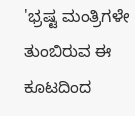'ಭ್ರಷ್ಟ ಮಂತ್ರಿಗಳೇ ತುಂಬಿರುವ ಈ ಕೂಟದಿಂದ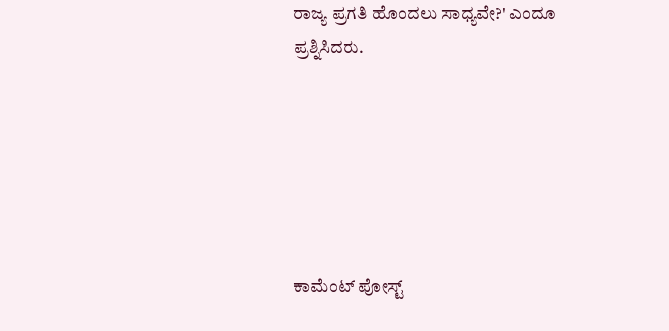ರಾಜ್ಯ ಪ್ರಗತಿ ಹೊಂದಲು ಸಾಧ್ಯವೇ?' ಎಂದೂ ಪ್ರಶ್ನಿಸಿದರು.






ಕಾಮೆಂಟ್‌‌ ಪೋಸ್ಟ್‌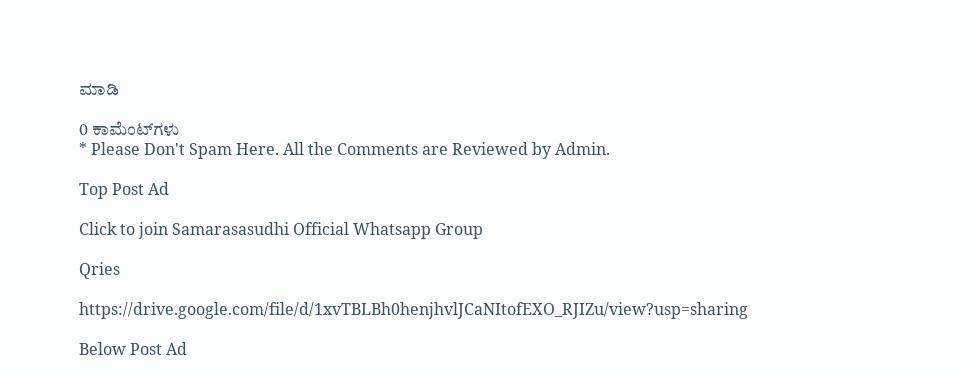ಮಾಡಿ

0 ಕಾಮೆಂಟ್‌ಗಳು
* Please Don't Spam Here. All the Comments are Reviewed by Admin.

Top Post Ad

Click to join Samarasasudhi Official Whatsapp Group

Qries

https://drive.google.com/file/d/1xvTBLBh0henjhvlJCaNItofEXO_RJIZu/view?usp=sharing

Below Post Ad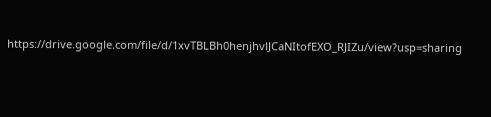https://drive.google.com/file/d/1xvTBLBh0henjhvlJCaNItofEXO_RJIZu/view?usp=sharing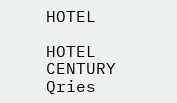HOTEL

HOTEL
CENTURY
Qries